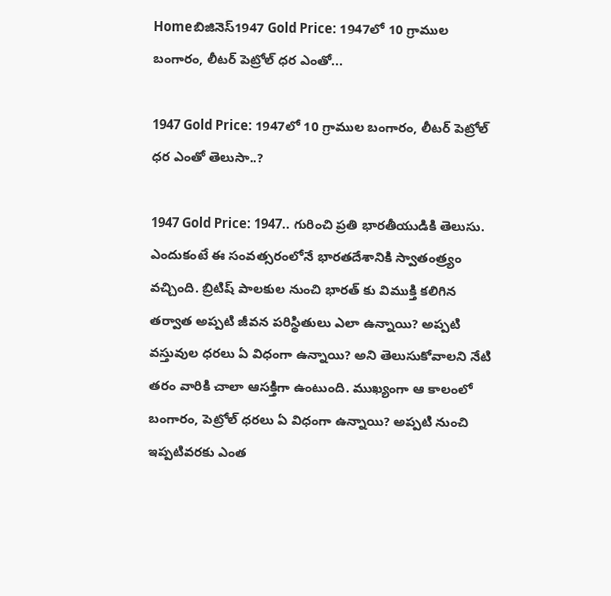Homeబిజినెస్1947 Gold Price: 1947లో 10 గ్రాముల బంగారం, లీటర్ పెట్రోల్ ధర ఎంతో...

1947 Gold Price: 1947లో 10 గ్రాముల బంగారం, లీటర్ పెట్రోల్ ధర ఎంతో తెలుసా..?

1947 Gold Price: 1947.. గురించి ప్రతి భారతీయుడికి తెలుసు. ఎందుకంటే ఈ సంవత్సరంలోనే భారతదేశానికి స్వాతంత్ర్యం వచ్చింది. బ్రిటిష్ పాలకుల నుంచి భారత్ కు విముక్తి కలిగిన తర్వాత అప్పటి జీవన పరిస్థితులు ఎలా ఉన్నాయి? అప్పటి వస్తువుల ధరలు ఏ విధంగా ఉన్నాయి? అని తెలుసుకోవాలని నేటి తరం వారికి చాలా ఆసక్తిగా ఉంటుంది. ముఖ్యంగా ఆ కాలంలో బంగారం, పెట్రోల్ ధరలు ఏ విధంగా ఉన్నాయి? అప్పటి నుంచి ఇప్పటివరకు ఎంత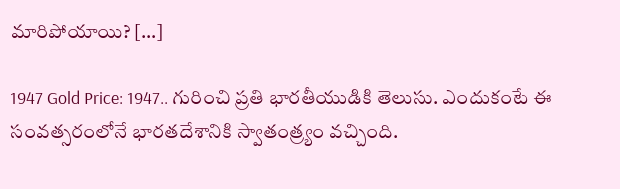మారిపోయాయి? […]

1947 Gold Price: 1947.. గురించి ప్రతి భారతీయుడికి తెలుసు. ఎందుకంటే ఈ సంవత్సరంలోనే భారతదేశానికి స్వాతంత్ర్యం వచ్చింది.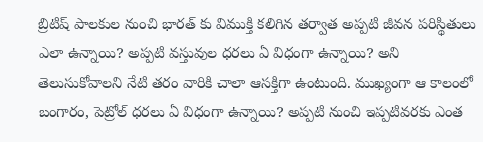బ్రిటిష్ పాలకుల నుంచి భారత్ కు విముక్తి కలిగిన తర్వాత అప్పటి జీవన పరిస్థితులు ఎలా ఉన్నాయి? అప్పటి వస్తువుల ధరలు ఏ విధంగా ఉన్నాయి? అని తెలుసుకోవాలని నేటి తరం వారికి చాలా ఆసక్తిగా ఉంటుంది. ముఖ్యంగా ఆ కాలంలో బంగారం, పెట్రోల్ ధరలు ఏ విధంగా ఉన్నాయి? అప్పటి నుంచి ఇప్పటివరకు ఎంత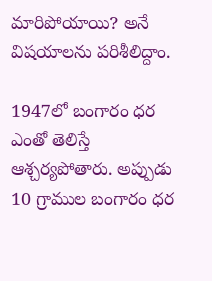మారిపోయాయి? అనే విషయాలను పరిశీలిద్దాం.

1947లో బంగారం ధర ఎంతో తెలిస్తే ఆశ్చర్యపోతారు. అప్పుడు 10 గ్రాముల బంగారం ధర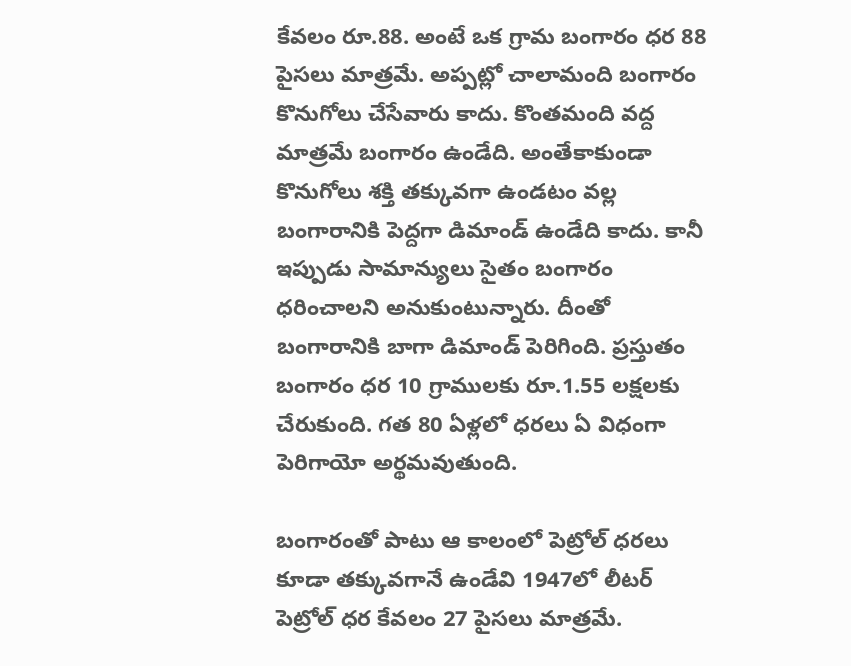కేవలం రూ.88. అంటే ఒక గ్రామ బంగారం ధర 88 పైసలు మాత్రమే. అప్పట్లో చాలామంది బంగారం కొనుగోలు చేసేవారు కాదు. కొంతమంది వద్ద మాత్రమే బంగారం ఉండేది. అంతేకాకుండా కొనుగోలు శక్తి తక్కువగా ఉండటం వల్ల బంగారానికి పెద్దగా డిమాండ్ ఉండేది కాదు. కానీ ఇప్పుడు సామాన్యులు సైతం బంగారం ధరించాలని అనుకుంటున్నారు. దీంతో బంగారానికి బాగా డిమాండ్ పెరిగింది. ప్రస్తుతం బంగారం ధర 10 గ్రాములకు రూ.1.55 లక్షలకు చేరుకుంది. గత 80 ఏళ్లలో ధరలు ఏ విధంగా పెరిగాయో అర్థమవుతుంది.

బంగారంతో పాటు ఆ కాలంలో పెట్రోల్ ధరలు కూడా తక్కువగానే ఉండేవి 1947లో లీటర్ పెట్రోల్ ధర కేవలం 27 పైసలు మాత్రమే.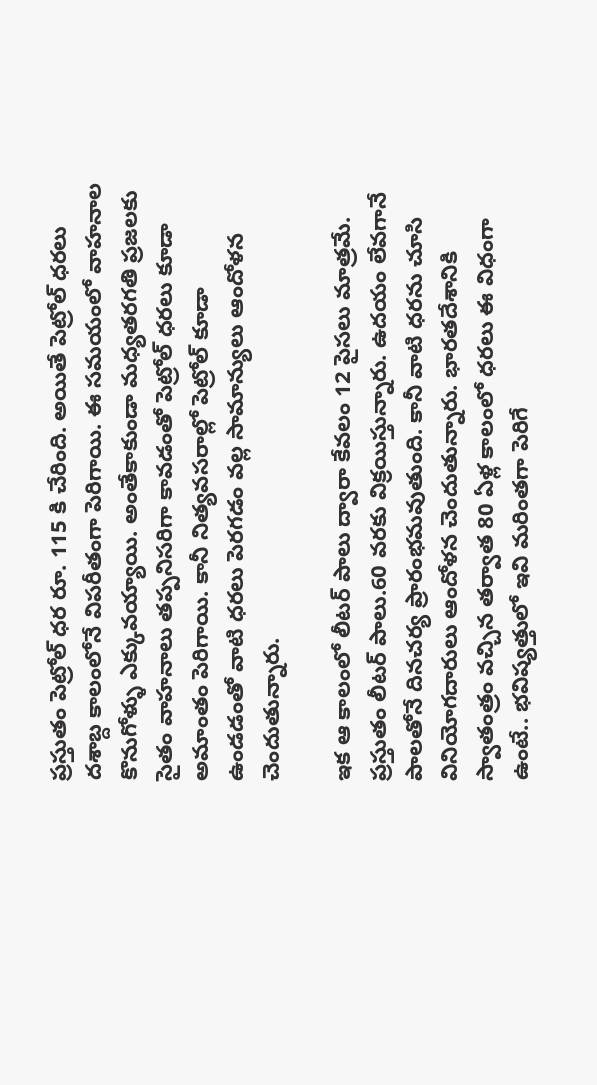ప్రస్తుతం పెట్రోల్ ధర రూ. 115 కి చేరింది. అయితే పెట్రోల్ ధరలు దశాబ్ద కాలంలోనే విపరీతంగా పెరిగాయి. ఈ సమయంలో వాహనాల కొనుగోళ్ళు ఎక్కువయ్యాయి. అంతేకాకుండా మధ్యతరగతి ప్రజలకు సైతం వాహనాలు తప్పనిసరిగా కావడంతో పెట్రోల్ ధరలు కూడా అమాంతం పెరిగాయి. కానీ నిత్యవసరాల్లో పెట్రోల్ కూడా ఉండడంతో వాటి ధరలు పెరగడం వల్ల సామాన్యులు ఆందోళన చెందుతున్నారు.

ఇక ఆ కాలంలో లీటర్ పాలు ద్వారా కేవలం 12 పైసలు మాత్రమే. ప్రస్తుతం లీటర్ పాలు.60 వరకు విక్రయిస్తున్నారు. ఉదయం లేవగానే పాలతోనే దినచర్య ప్రారంభమవుతుంది. కానీ వాటి ధరను చూసి వినియోగదారులు ఆందోళన చెందుతున్నారు. భారతదేశానికి స్వాతంత్రం వచ్చిన తర్వాత 80 ఏళ్ల కాలంలో ధరలు ఈ విధంగా ఉంటే.. భవిష్యత్తులో ఇవి మరింతగా పెరిగే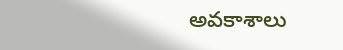అవకాశాలు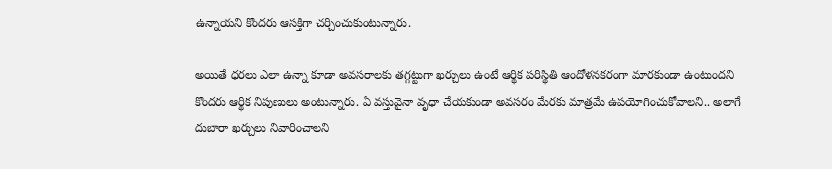ఉన్నాయని కొందరు ఆసక్తిగా చర్చించుకుంటున్నారు.

అయితే ధరలు ఎలా ఉన్నా కూడా అవసరాలకు తగ్గట్టుగా ఖర్చులు ఉంటే ఆర్థిక పరిస్థితి ఆందోళనకరంగా మారకుండా ఉంటుందని కొందరు ఆర్థిక నిపుణులు అంటున్నారు. ఏ వస్తువైనా వృధా చేయకుండా అవసరం మేరకు మాత్రమే ఉపయోగించుకోవాలని.. అలాగే దుబారా ఖర్చులు నివారించాలని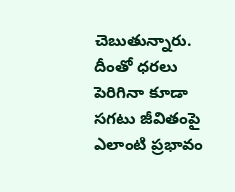చెబుతున్నారు. దీంతో ధరలు పెరిగినా కూడా సగటు జీవితంపై ఎలాంటి ప్రభావం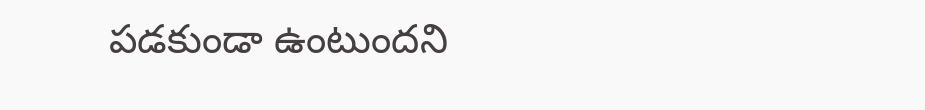పడకుండా ఉంటుందని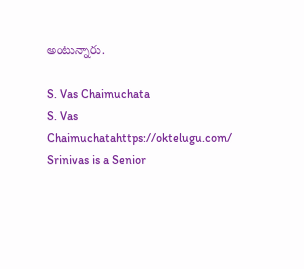అంటున్నారు.

S. Vas Chaimuchata
S. Vas Chaimuchatahttps://oktelugu.com/
Srinivas is a Senior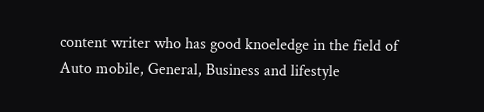content writer who has good knoeledge in the field of Auto mobile, General, Business and lifestyle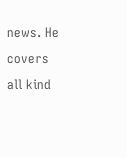news. He covers all kind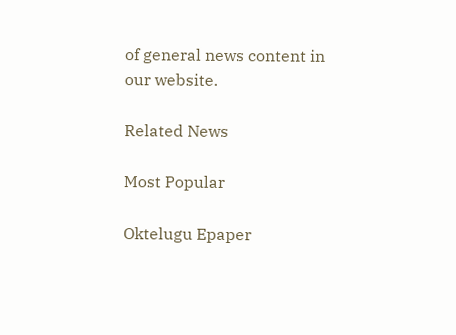of general news content in our website.

Related News

Most Popular

Oktelugu Epaper